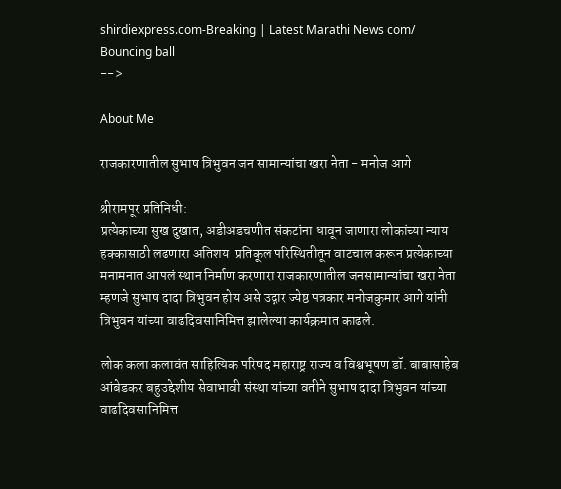shirdiexpress.com-Breaking | Latest Marathi News com/
Bouncing ball
-->

About Me

राजकारणातील सुभाष त्रिभुवन जन सामान्यांचा खरा नेता - मनोज आगे

श्रीरामपूर प्रतिनिधी:
प्रत्येकाच्या सुख दुखात, अडीअडचणीत संकटांना धावून जाणारा लोकांच्या न्याय हक्कासाठी लढणारा अतिशय  प्रतिकूल परिस्थितीतून वाटचाल करून प्रत्येकाच्या मनामनात आपलं स्थान निर्माण करणारा राजकारणातील जनसामान्यांचा खरा नेता म्हणजे सुभाष दादा त्रिभुवन होय असे उद्गार ज्येष्ठ पत्रकार मनोजकुमार आगे यांनी त्रिभुवन यांच्या वाढदिवसानिमित्त झालेल्या कार्यक्रमात काढले.

लोक कला कलावंत साहित्यिक परिषद महाराष्ट्र राज्य व विश्वभूषण डॉ. बाबासाहेब आंबेडकर बहुउद्देशीय सेवाभावी संस्था यांच्या वतीने सुभाष दादा त्रिभुवन यांच्या वाढदिवसानिमित्त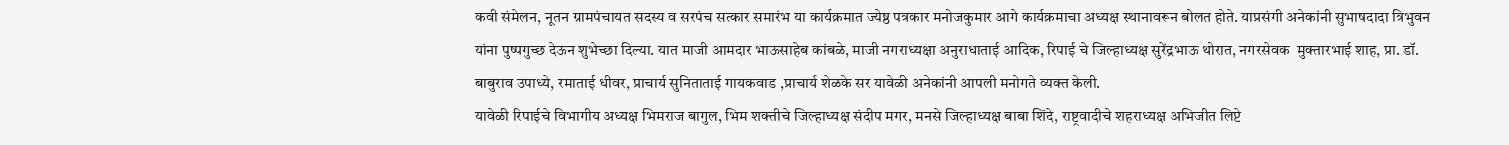कवी संमेलन, नूतन ग्रामपंचायत सदस्य व सरपंच सत्कार समारंभ या कार्यक्रमात ज्येष्ठ पत्रकार मनोजकुमार आगे कार्यक्रमाचा अध्यक्ष स्थानावरून बोलत होते. याप्रसंगी अनेकांनी सुभाषदादा त्रिभुवन यांना पुष्पगुच्छ देऊन शुभेच्छा दिल्या. यात माजी आमदार भाऊसाहेब कांबळे, माजी नगराध्यक्षा अनुराधाताई आदिक, रिपाई चे जिल्हाध्यक्ष सुरेंद्रभाऊ थोरात, नगरसेवक  मुक्तारभाई शाह, प्रा. डॉ. बाबुराव उपाध्ये, रमाताई धीवर, प्राचार्य सुनिताताई गायकवाड ,प्राचार्य शेळके सर यावेळी अनेकांनी आपली मनोगते व्यक्त केली.
यावेळी रिपाईचे विभागीय अध्यक्ष भिमराज बागुल, भिम शक्तीचे जिल्हाध्यक्ष संदीप मगर, मनसे जिल्हाध्यक्ष बाबा शिंदे, राष्ट्रवादीचे शहराध्यक्ष अभिजीत लिप्टे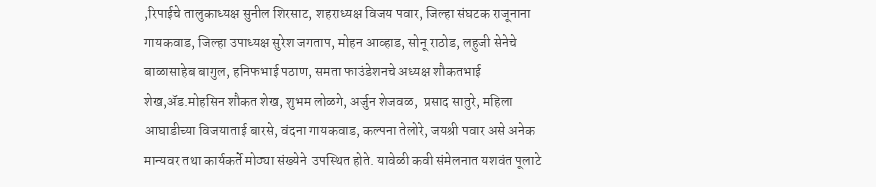,रिपाईचे तालुकाध्यक्ष सुनील शिरसाट, शहराध्यक्ष विजय पवार, जिल्हा संघटक राजूनाना गायकवाड, जिल्हा उपाध्यक्ष सुरेश जगताप, मोहन आव्हाड, सोनू राठोड, लहुजी सेनेचे बाळासाहेब बागुल, हनिफभाई पठाण, समता फाउंडेशनचे अध्यक्ष शौकतभाई शेख,ॲड.मोहसिन शौकत शेख, शुभम लोळगे, अर्जुन शेजवळ,  प्रसाद सातुरे, महिला आघाडीच्या विजयाताई बारसे, वंदना गायकवाड, कल्पना तेलोरे, जयश्री पवार असे अनेक मान्यवर तथा कार्यकर्ते मोठ्या संख्येने  उपस्थित होते. यावेळी कवी संमेलनात यशवंत पूलाटे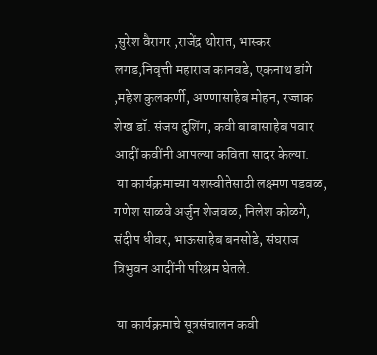,सुरेश वैरागर ,राजेंद्र थोरात, भास्कर लगड,निवृत्ती महाराज कानवडे, एकनाथ डांगे ,महेश कुलकर्णी, अण्णासाहेब मोहन, रज्जाक शेख डॉ. संजय दुशिंग, कवी बाबासाहेब पवार आदीं कवींनी आपल्या कविता सादर केल्या.
 या कार्यक्रमाच्या यशस्वीतेसाठी लक्ष्मण पडवळ, गणेश साळवे अर्जुन शेजवळ, निलेश कोळगे, संदीप धीवर, भाऊसाहेब बनसोडे, संघराज त्रिभुवन आदींनी परिश्रम घेतले.

 या कार्यक्रमाचे सूत्रसंचालन कवी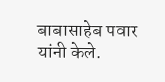बाबासाहेब पवार यांनी केले.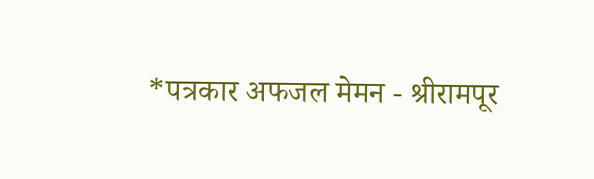*पत्रकार अफजल मेमन - श्रीरामपूर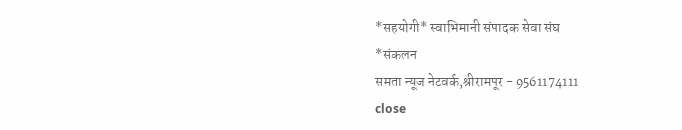*सहयोगी* स्वाभिमानी संपादक सेवा संघ
*संकलन
समता न्यूज नेटवर्क,श्रीरामपूर - 9561174111
close